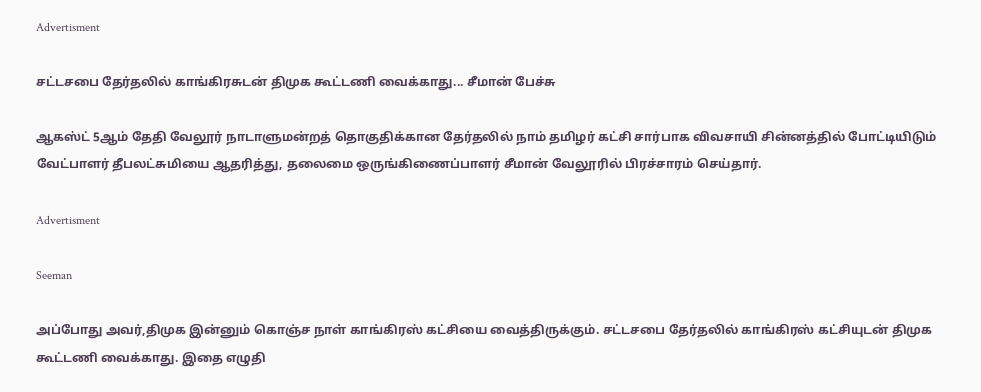Advertisment

சட்டசபை தேர்தலில் காங்கிரசுடன் திமுக கூட்டணி வைக்காது... சீமான் பேச்சு

ஆகஸ்ட் 5ஆம் தேதி வேலூர் நாடாளுமன்றத் தொகுதிக்கான தேர்தலில் நாம் தமிழர் கட்சி சார்பாக விவசாயி சின்னத்தில் போட்டியிடும் வேட்பாளர் தீபலட்சுமியை ஆதரித்து, தலைமை ஒருங்கிணைப்பாளர் சீமான் வேலூரில் பிரச்சாரம் செய்தார்.

Advertisment

Seeman

அப்போது அவர்,திமுக இன்னும் கொஞ்ச நாள் காங்கிரஸ் கட்சியை வைத்திருக்கும். சட்டசபை தேர்தலில் காங்கிரஸ் கட்சியுடன் திமுக கூட்டணி வைக்காது. இதை எழுதி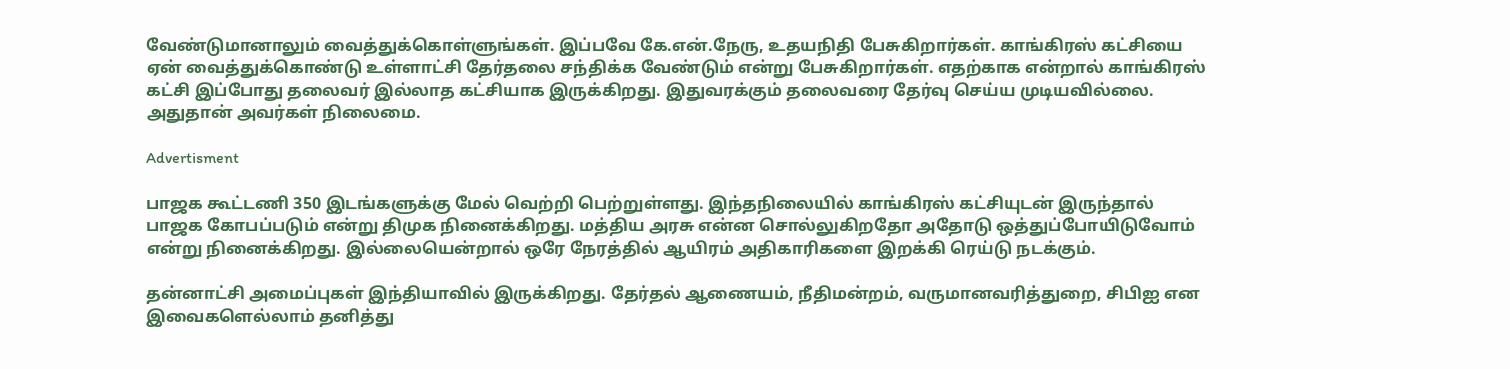வேண்டுமானாலும் வைத்துக்கொள்ளுங்கள். இப்பவே கே.என்.நேரு, உதயநிதி பேசுகிறார்கள். காங்கிரஸ் கட்சியை ஏன் வைத்துக்கொண்டு உள்ளாட்சி தேர்தலை சந்திக்க வேண்டும் என்று பேசுகிறார்கள். எதற்காக என்றால் காங்கிரஸ் கட்சி இப்போது தலைவர் இல்லாத கட்சியாக இருக்கிறது. இதுவரக்கும் தலைவரை தேர்வு செய்ய முடியவில்லை. அதுதான் அவர்கள் நிலைமை.

Advertisment

பாஜக கூட்டணி 350 இடங்களுக்கு மேல் வெற்றி பெற்றுள்ளது. இந்தநிலையில் காங்கிரஸ் கட்சியுடன் இருந்தால் பாஜக கோபப்படும் என்று திமுக நினைக்கிறது. மத்திய அரசு என்ன சொல்லுகிறதோ அதோடு ஒத்துப்போயிடுவோம் என்று நினைக்கிறது. இல்லையென்றால் ஒரே நேரத்தில் ஆயிரம் அதிகாரிகளை இறக்கி ரெய்டு நடக்கும்.

தன்னாட்சி அமைப்புகள் இந்தியாவில் இருக்கிறது. தேர்தல் ஆணையம், நீதிமன்றம், வருமானவரித்துறை, சிபிஐ என இவைகளெல்லாம் தனித்து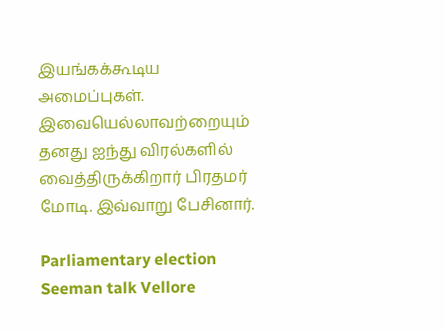இயங்கக்கூடிய அமைப்புகள். இவையெல்லாவற்றையும் தனது ஐந்து விரல்களில் வைத்திருக்கிறார் பிரதமர் மோடி. இவ்வாறு பேசினார்.

Parliamentary election Seeman talk Vellore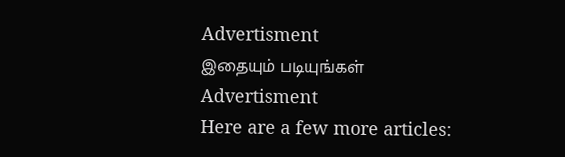Advertisment
இதையும் படியுங்கள்
Advertisment
Here are a few more articles: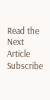Read the Next Article
Subscribe